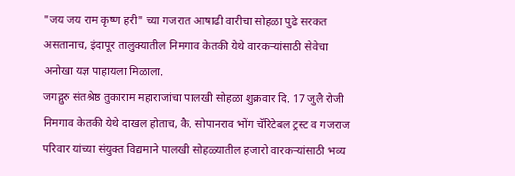"जय जय राम कृष्ण हरी" च्या गजरात आषाढी वारीचा सोहळा पुढे सरकत असतानाच, इंदापूर तालुक्यातील निमगाव केतकी येथे वारकऱ्यांसाठी सेवेचा अनोखा यज्ञ पाहायला मिळाला.
जगद्गुरु संतश्रेष्ठ तुकाराम महाराजांचा पालखी सोहळा शुक्रवार दि. 17 जुलै रोजी निमगाव केतकी येथे दाखल होताच, कै. सोपानराव भोंग चॅरिटेबल ट्रस्ट व गजराज परिवार यांच्या संयुक्त विद्यमाने पालखी सोहळ्यातील हजारो वारकऱ्यांसाठी भव्य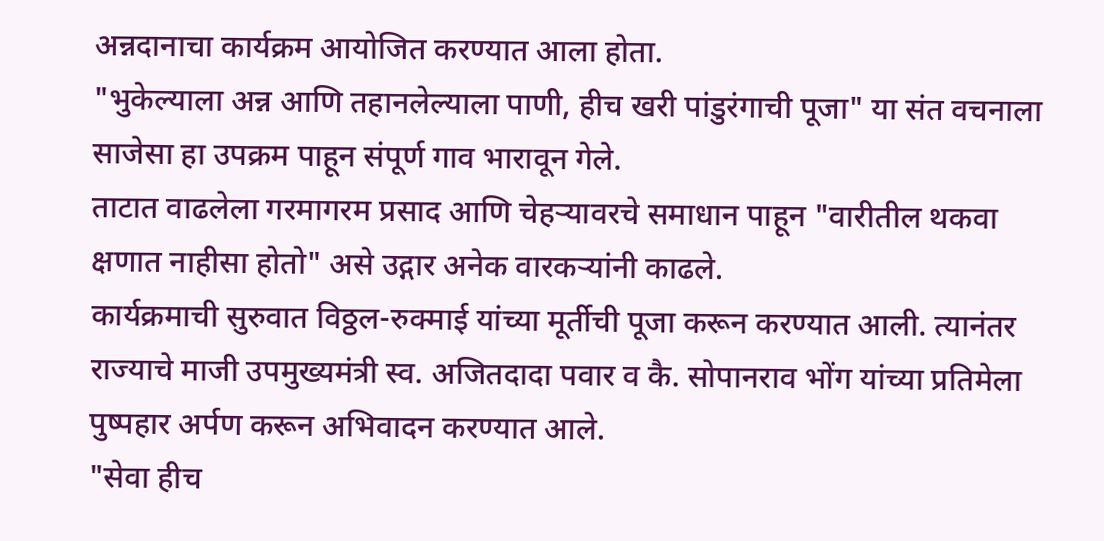अन्नदानाचा कार्यक्रम आयोजित करण्यात आला होता.
"भुकेल्याला अन्न आणि तहानलेल्याला पाणी, हीच खरी पांडुरंगाची पूजा" या संत वचनाला साजेसा हा उपक्रम पाहून संपूर्ण गाव भारावून गेले.
ताटात वाढलेला गरमागरम प्रसाद आणि चेहऱ्यावरचे समाधान पाहून "वारीतील थकवा क्षणात नाहीसा होतो" असे उद्गार अनेक वारकऱ्यांनी काढले.
कार्यक्रमाची सुरुवात विठ्ठल-रुक्माई यांच्या मूर्तीची पूजा करून करण्यात आली. त्यानंतर राज्याचे माजी उपमुख्यमंत्री स्व. अजितदादा पवार व कै. सोपानराव भोंग यांच्या प्रतिमेला पुष्पहार अर्पण करून अभिवादन करण्यात आले.
"सेवा हीच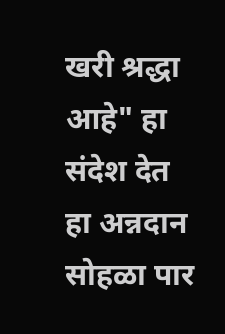खरी श्रद्धा आहे" हा संदेश देत हा अन्नदान सोहळा पार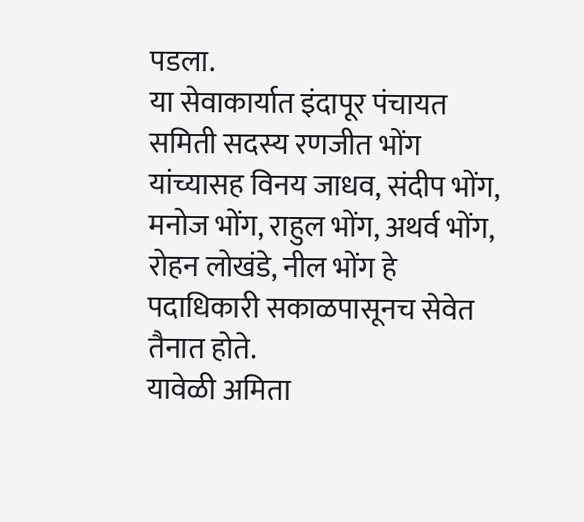पडला.
या सेवाकार्यात इंदापूर पंचायत समिती सदस्य रणजीत भोंग यांच्यासह विनय जाधव, संदीप भोंग, मनोज भोंग, राहुल भोंग, अथर्व भोंग, रोहन लोखंडे, नील भोंग हे पदाधिकारी सकाळपासूनच सेवेत तैनात होते.
यावेळी अमिता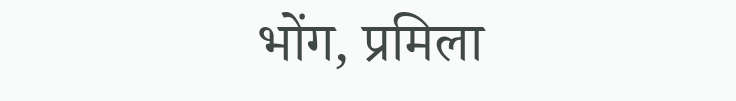भोंग, प्रमिला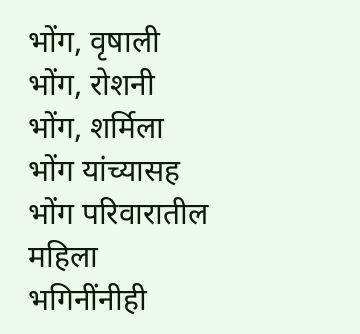भोंग, वृषाली भोंग, रोशनी भोंग, शर्मिला भोंग यांच्यासह भोंग परिवारातील महिला भगिनींनीही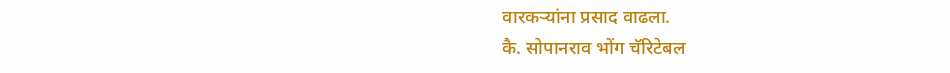वारकऱ्यांना प्रसाद वाढला.
कै. सोपानराव भोंग चॅरिटेबल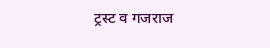ट्रस्ट व गजराज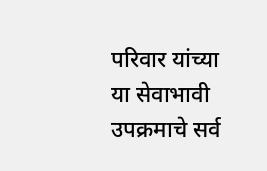परिवार यांच्या या सेवाभावी उपक्रमाचे सर्व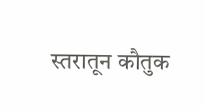स्तरातून कौतुक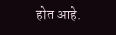होत आहे.